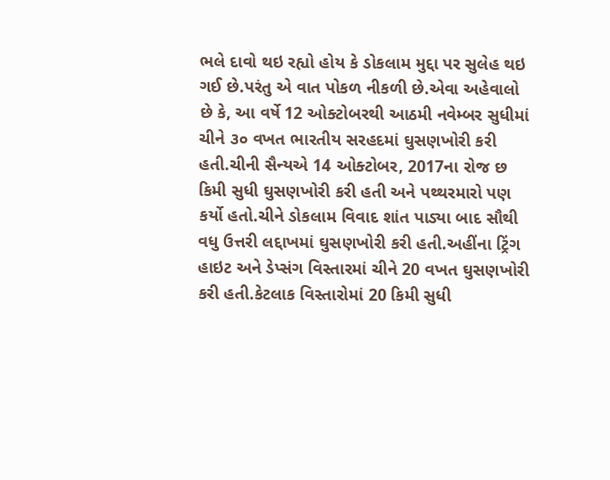ભલે દાવો થઇ રહ્યો હોય કે ડોકલામ મુદ્દા પર સુલેહ થઇ ગઈ છે.પરંતુ એ વાત પોકળ નીકળી છે.એવા અહેવાલો છે કે, આ વર્ષે 12 ઓક્ટોબરથી આઠમી નવેમ્બર સુધીમાં ચીને ૩૦ વખત ભારતીય સરહદમાં ઘુસણખોરી કરી હતી.ચીની સૈન્યએ 14 ઓક્ટોબર, 2017ના રોજ છ કિમી સુધી ઘુસણખોરી કરી હતી અને પથ્થરમારો પણ કર્યો હતો.ચીને ડોકલામ વિવાદ શાંત પાડ્યા બાદ સૌથી વધુ ઉત્તરી લદ્દાખમાં ઘુસણખોરી કરી હતી.અહીંના ટ્રિંગ હાઇટ અને ડેપ્સંગ વિસ્તારમાં ચીને 20 વખત ઘુસણખોરી કરી હતી.કેટલાક વિસ્તારોમાં 20 કિમી સુધી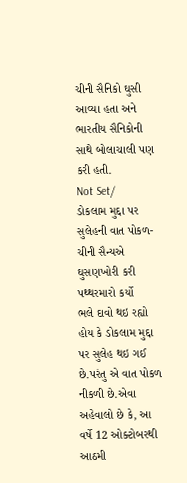ચીની સૈનિકો ઘુસી આવ્યા હતા અને ભારતીય સૈનિકોની સાથે બોલાચાલી પણ કરી હતી.
Not Set/
ડોકલામ મુદ્દા પર સુલેહની વાત પોકળ-ચીની સૈન્યએ ઘુસણખોરી કરી પથ્થરમારો કર્યો
ભલે દાવો થઇ રહ્યો હોય કે ડોકલામ મુદ્દા પર સુલેહ થઇ ગઈ છે.પરંતુ એ વાત પોકળ નીકળી છે.એવા અહેવાલો છે કે, આ વર્ષે 12 ઓક્ટોબરથી આઠમી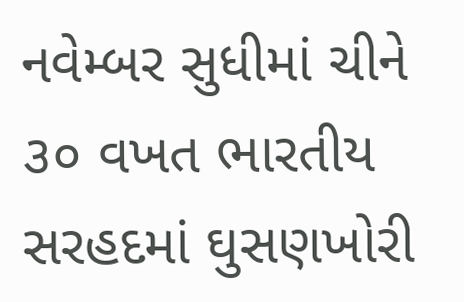નવેમ્બર સુધીમાં ચીને ૩૦ વખત ભારતીય સરહદમાં ઘુસણખોરી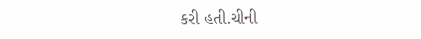કરી હતી.ચીની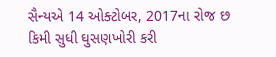સૈન્યએ 14 ઓક્ટોબર, 2017ના રોજ છ કિમી સુધી ઘુસણખોરી કરી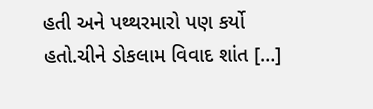હતી અને પથ્થરમારો પણ કર્યો હતો.ચીને ડોકલામ વિવાદ શાંત […]